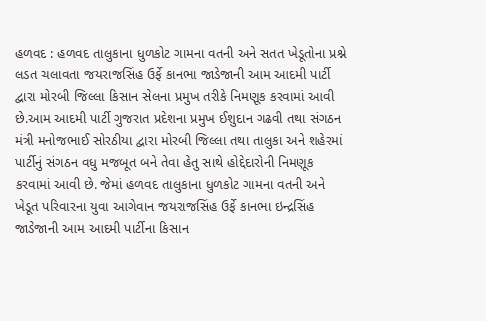હળવદ : હળવદ તાલુકાના ધુળકોટ ગામના વતની અને સતત ખેડૂતોના પ્રશ્ને લડત ચલાવતા જયરાજસિંહ ઉર્ફે કાનભા જાડેજાની આમ આદમી પાર્ટી દ્વારા મોરબી જિલ્લા કિસાન સેલના પ્રમુખ તરીકે નિમણૂક કરવામાં આવી છે.આમ આદમી પાર્ટી ગુજરાત પ્રદેશના પ્રમુખ ઈશુદાન ગઢવી તથા સંગઠન મંત્રી મનોજભાઈ સોરઠીયા દ્વારા મોરબી જિલ્લા તથા તાલુકા અને શહેરમાં પાર્ટીનું સંગઠન વધુ મજબૂત બને તેવા હેતુ સાથે હોદ્દેદારોની નિમણૂક કરવામાં આવી છે. જેમાં હળવદ તાલુકાના ધુળકોટ ગામના વતની અને ખેડૂત પરિવારના યુવા આગેવાન જયરાજસિંહ ઉર્ફે કાનભા ઇન્દ્રસિંહ જાડેજાની આમ આદમી પાર્ટીના કિસાન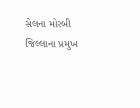સેલના મોરબી જિલ્લાના પ્રમુખ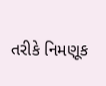તરીકે નિમણૂક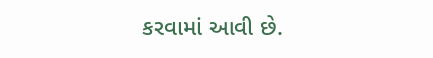કરવામાં આવી છે.